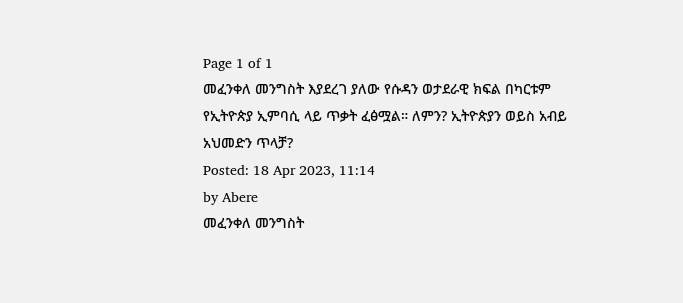Page 1 of 1
መፈንቀለ መንግስት እያደረገ ያለው የሱዳን ወታደራዊ ክፍል በካርቱም የኢትዮጵያ ኢምባሲ ላይ ጥቃት ፈፅሟል። ለምን? ኢትዮጵያን ወይስ አብይ አህመድን ጥላቻ?
Posted: 18 Apr 2023, 11:14
by Abere
መፈንቀለ መንግስት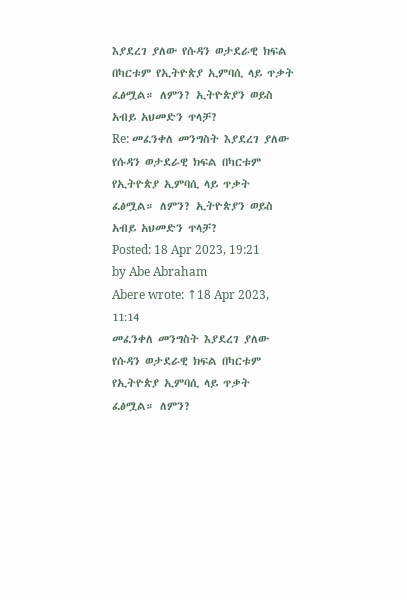እያደረገ ያለው የሱዳን ወታደራዊ ክፍል በካርቱም የኢትዮጵያ ኢምባሲ ላይ ጥቃት ፈፅሟል። ለምን? ኢትዮጵያን ወይስ አብይ አህመድን ጥላቻ?
Re: መፈንቀለ መንግስት እያደረገ ያለው የሱዳን ወታደራዊ ክፍል በካርቱም የኢትዮጵያ ኢምባሲ ላይ ጥቃት ፈፅሟል። ለምን? ኢትዮጵያን ወይስ አብይ አህመድን ጥላቻ?
Posted: 18 Apr 2023, 19:21
by Abe Abraham
Abere wrote: ↑18 Apr 2023, 11:14
መፈንቀለ መንግስት እያደረገ ያለው የሱዳን ወታደራዊ ክፍል በካርቱም የኢትዮጵያ ኢምባሲ ላይ ጥቃት ፈፅሟል። ለምን?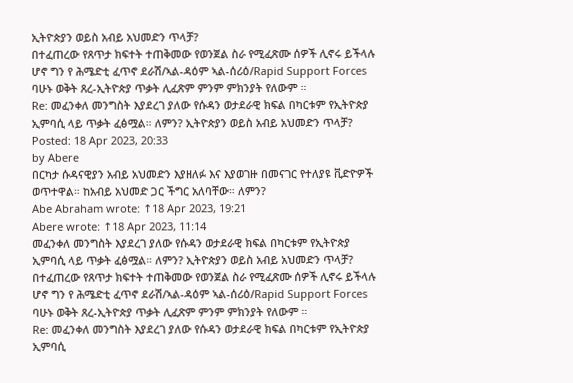ኢትዮጵያን ወይስ አብይ አህመድን ጥላቻ?
በተፈጠረው የጸጥታ ክፍተት ተጠቅመው የወንጀል ስራ የሚፈጽሙ ሰዎች ሊኖሩ ይችላሉ ሆኖ ግን የ ሕሜድቲ ፈጥኖ ደራሽ/ኣል-ዳዕም ኣል-ሰሪዕ/Rapid Support Forces ባሁኑ ወቅት ጸረ-ኢትዮጵያ ጥቃት ሊፈጽም ምንም ምክንያት የለውም ።
Re: መፈንቀለ መንግስት እያደረገ ያለው የሱዳን ወታደራዊ ክፍል በካርቱም የኢትዮጵያ ኢምባሲ ላይ ጥቃት ፈፅሟል። ለምን? ኢትዮጵያን ወይስ አብይ አህመድን ጥላቻ?
Posted: 18 Apr 2023, 20:33
by Abere
በርካታ ሱዳናዊያን አብይ አህመድን እያዘለፉ እና እያወገዙ በመናገር የተለያዩ ቪድዮዎች ወጥተዋል። ከአብይ አህመድ ጋር ችግር አለባቸው። ለምን?
Abe Abraham wrote: ↑18 Apr 2023, 19:21
Abere wrote: ↑18 Apr 2023, 11:14
መፈንቀለ መንግስት እያደረገ ያለው የሱዳን ወታደራዊ ክፍል በካርቱም የኢትዮጵያ ኢምባሲ ላይ ጥቃት ፈፅሟል። ለምን? ኢትዮጵያን ወይስ አብይ አህመድን ጥላቻ?
በተፈጠረው የጸጥታ ክፍተት ተጠቅመው የወንጀል ስራ የሚፈጽሙ ሰዎች ሊኖሩ ይችላሉ ሆኖ ግን የ ሕሜድቲ ፈጥኖ ደራሽ/ኣል-ዳዕም ኣል-ሰሪዕ/Rapid Support Forces ባሁኑ ወቅት ጸረ-ኢትዮጵያ ጥቃት ሊፈጽም ምንም ምክንያት የለውም ።
Re: መፈንቀለ መንግስት እያደረገ ያለው የሱዳን ወታደራዊ ክፍል በካርቱም የኢትዮጵያ ኢምባሲ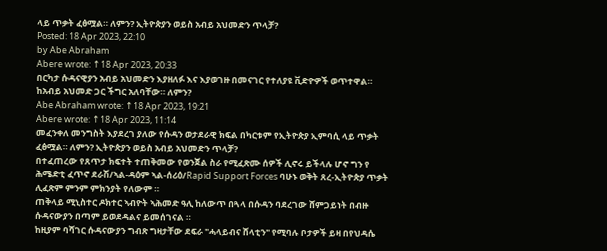ላይ ጥቃት ፈፅሟል። ለምን? ኢትዮጵያን ወይስ አብይ አህመድን ጥላቻ?
Posted: 18 Apr 2023, 22:10
by Abe Abraham
Abere wrote: ↑18 Apr 2023, 20:33
በርካታ ሱዳናዊያን አብይ አህመድን እያዘለፉ እና እያወገዙ በመናገር የተለያዩ ቪድዮዎች ወጥተዋል። ከአብይ አህመድ ጋር ችግር አለባቸው። ለምን?
Abe Abraham wrote: ↑18 Apr 2023, 19:21
Abere wrote: ↑18 Apr 2023, 11:14
መፈንቀለ መንግስት እያደረገ ያለው የሱዳን ወታደራዊ ክፍል በካርቱም የኢትዮጵያ ኢምባሲ ላይ ጥቃት ፈፅሟል። ለምን? ኢትዮጵያን ወይስ አብይ አህመድን ጥላቻ?
በተፈጠረው የጸጥታ ክፍተት ተጠቅመው የወንጀል ስራ የሚፈጽሙ ሰዎች ሊኖሩ ይችላሉ ሆኖ ግን የ ሕሜድቲ ፈጥኖ ደራሽ/ኣል-ዳዕም ኣል-ሰሪዕ/Rapid Support Forces ባሁኑ ወቅት ጸረ-ኢትዮጵያ ጥቃት ሊፈጽም ምንም ምክንያት የለውም ።
ጠቅላይ ሚኒስተር ዶክተር ኣብዮት ኣሕመድ ዓሊ ከለውጥ በጓላ በሱዳን ባደረገው ሸምጋይነት በብዙ ሱዳናውያን በጣም ይወደዳልና ይመሰገናል ።
ከዚያም ባሻገር ሱዳናውያን ግብጽ ግዛታቸው ደፍራ "ሓላይብና ሸላቲን" የሚባሉ ቦታዎች ይዛ በየህዳሴ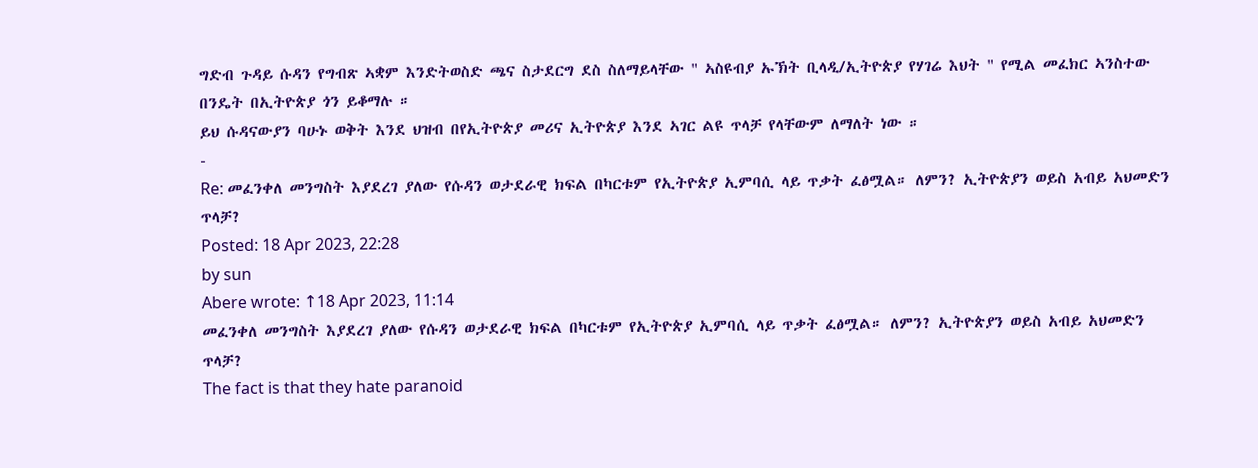ግድብ ጉዳይ ሱዳን የግብጽ ኣቋም እንድትወስድ ጫና ስታደርግ ደስ ስለማይላቸው " ኣስዩብያ ኡኽት ቢላዲ/ኢትዮጵያ የሃገሬ እህት " የሚል መፈክር ኣንስተው በንዴት በኢትዮጵያ ጎን ይቆማሉ ።
ይህ ሱዳናውያን ባሁኑ ወቅት እንደ ህዝብ በየኢትዮጵያ መሪና ኢትዮጵያ እንደ ኣገር ልዩ ጥላቻ የላቸውም ለማለት ነው ።
-
Re: መፈንቀለ መንግስት እያደረገ ያለው የሱዳን ወታደራዊ ክፍል በካርቱም የኢትዮጵያ ኢምባሲ ላይ ጥቃት ፈፅሟል። ለምን? ኢትዮጵያን ወይስ አብይ አህመድን ጥላቻ?
Posted: 18 Apr 2023, 22:28
by sun
Abere wrote: ↑18 Apr 2023, 11:14
መፈንቀለ መንግስት እያደረገ ያለው የሱዳን ወታደራዊ ክፍል በካርቱም የኢትዮጵያ ኢምባሲ ላይ ጥቃት ፈፅሟል። ለምን? ኢትዮጵያን ወይስ አብይ አህመድን ጥላቻ?
The fact is that they hate paranoid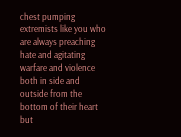chest pumping extremists like you who are always preaching hate and agitating warfare and violence both in side and outside from the bottom of their heart but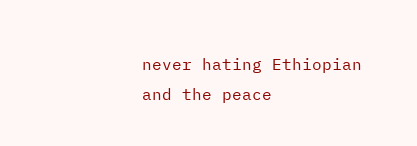never hating Ethiopian and the peace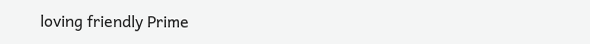loving friendly Prime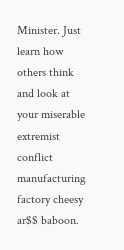Minister. Just learn how others think and look at your miserable extremist conflict manufacturing factory cheesy ar$$ baboon.